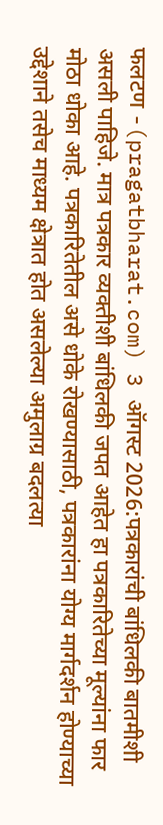फलटण -(pragatbharat.com) 3 ऑगस्ट 2026:पत्रकारांची बांधिलकी बातमीशी असली पाहिजे. मात्र पत्रकार व्यक्तीशी बांधिलकी जपत आहेत हा पत्रकारितेच्या मूल्यांना फार मोठा धोका आहे. पत्रकारितेतील असे धोके रोखण्यासाठी, पत्रकारांना योग्य मार्गदर्शन होण्याच्या उद्देशाने तसेच माध्यम क्षेत्रात होत असलेल्या अमुलाग्र बदलत्या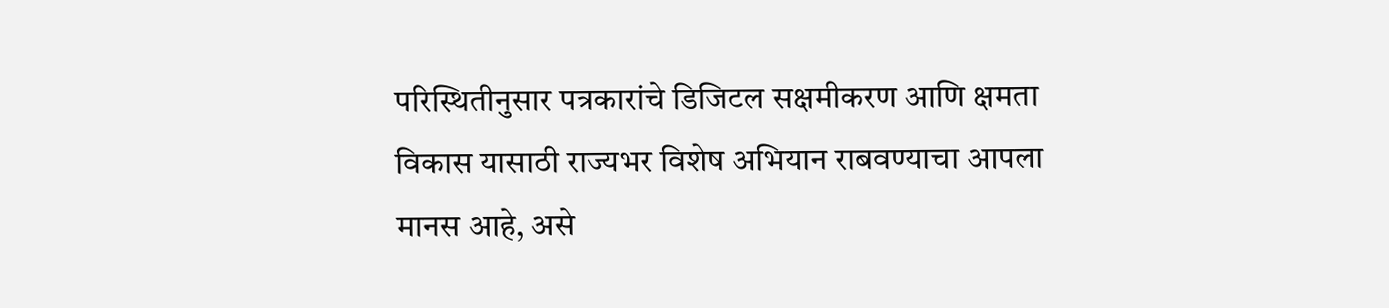परिस्थितीनुसार पत्रकारांचे डिजिटल सक्षमीकरण आणि क्षमता विकास यासाठी राज्यभर विशेष अभियान राबवण्याचा आपला मानस आहे, असे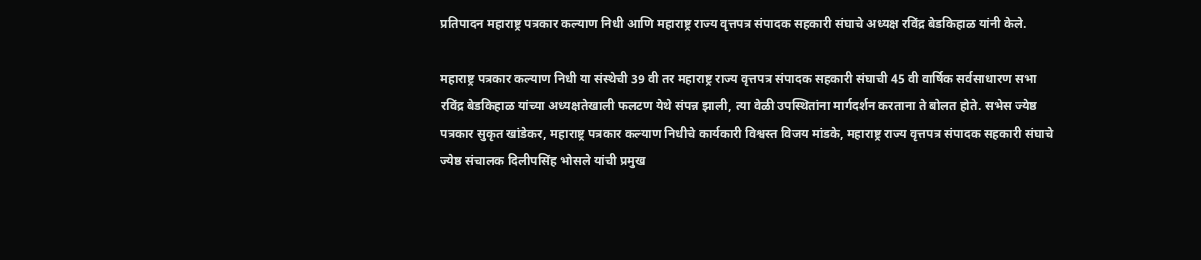प्रतिपादन महाराष्ट्र पत्रकार कल्याण निधी आणि महाराष्ट्र राज्य वृत्तपत्र संपादक सहकारी संघाचे अध्यक्ष रविंद्र बेडकिहाळ यांनी केले.

महाराष्ट्र पत्रकार कल्याण निधी या संस्थेची 39 वी तर महाराष्ट्र राज्य वृत्तपत्र संपादक सहकारी संघाची 45 वी वार्षिक सर्वसाधारण सभा रविंद्र बेडकिहाळ यांच्या अध्यक्षतेखाली फलटण येथे संपन्न झाली, त्या वेळी उपस्थितांना मार्गदर्शन करताना ते बोलत होते. सभेस ज्येष्ठ पत्रकार सुकृत खांडेकर, महाराष्ट्र पत्रकार कल्याण निधीचे कार्यकारी विश्वस्त विजय मांडके, महाराष्ट्र राज्य वृत्तपत्र संपादक सहकारी संघाचे ज्येष्ठ संचालक दिलीपसिंह भोसले यांची प्रमुख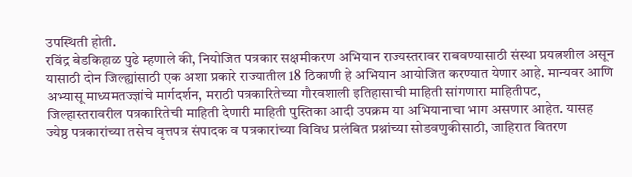उपस्थिती होती.
रविंद्र बेडकिहाळ पुढे म्हणाले की, नियोजित पत्रकार सक्षमीकरण अभियान राज्यस्तरावर राबवण्यासाठी संस्था प्रयत्नशील असून यासाठी दोन जिल्ह्यांसाठी एक अशा प्रकारे राज्यातील 18 ठिकाणी हे अभियान आयोजित करण्यात येणार आहे. मान्यवर आणि अभ्यासू माध्यमतज्ज्ञांचे मार्गदर्शन, मराठी पत्रकारितेच्या गौरवशाली इतिहासाची माहिती सांगणारा माहितीपट, जिल्हास्तरावरील पत्रकारितेची माहिती देणारी माहिती पुस्तिका आदी उपक्रम या अभियानाचा भाग असणार आहेत. यासह ज्येष्ठ पत्रकारांच्या तसेच वृत्तपत्र संपादक व पत्रकारांच्या विविध प्रलंबित प्रश्नांच्या सोडवणुकीसाठी, जाहिरात वितरण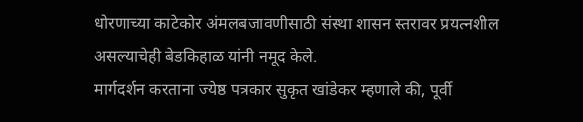धोरणाच्या काटेकोर अंमलबजावणीसाठी संस्था शासन स्तरावर प्रयत्नशील असल्याचेही बेडकिहाळ यांनी नमूद केले.
मार्गदर्शन करताना ज्येष्ठ पत्रकार सुकृत खांडेकर म्हणाले की, पूर्वी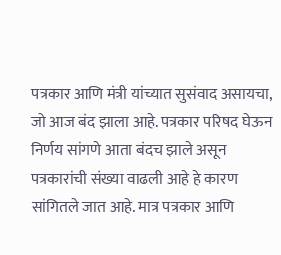पत्रकार आणि मंत्री यांच्यात सुसंवाद असायचा, जो आज बंद झाला आहे. पत्रकार परिषद घेऊन निर्णय सांगणे आता बंदच झाले असून पत्रकारांची संख्या वाढली आहे हे कारण सांगितले जात आहे. मात्र पत्रकार आणि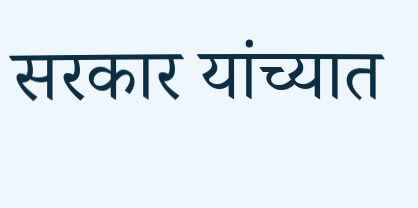सरकार यांच्यात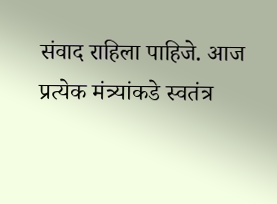संवाद राहिला पाहिजे. आज प्रत्येक मंत्र्यांकडे स्वतंत्र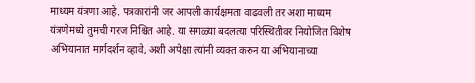माध्यम यंत्रणा आहे. पत्रकारांनी जर आपली कार्यक्षमता वाढवली तर अशा माध्यम यंत्रणेमध्ये तुमची गरज निश्चित आहे. या सगळ्या बदलत्या परिस्थितीवर नियोजित विशेष अभियानात मार्गदर्शन व्हावे, अशी अपेक्षा त्यांनी व्यक्त करुन या अभियानाच्या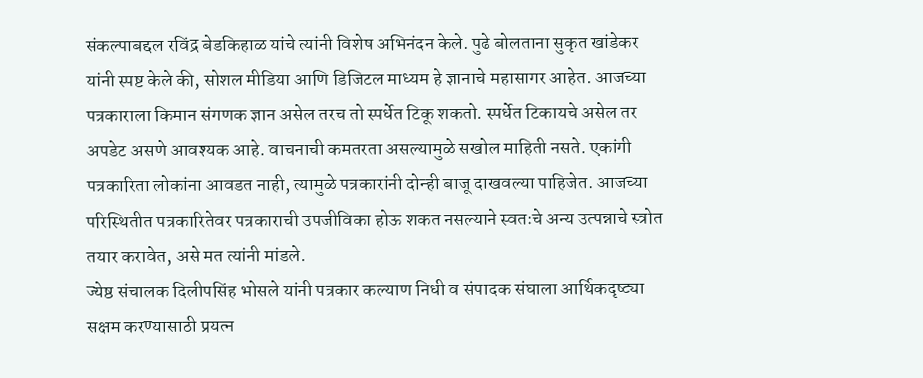संकल्पाबद्दल रविंद्र बेडकिहाळ यांचे त्यांनी विशेष अभिनंदन केले. पुढे बोलताना सुकृत खांडेकर यांनी स्पष्ट केले की, सोशल मीडिया आणि डिजिटल माध्यम हे ज्ञानाचे महासागर आहेत. आजच्या पत्रकाराला किमान संगणक ज्ञान असेल तरच तो स्पर्धेत टिकू शकतो. स्पर्धेत टिकायचे असेल तर अपडेट असणे आवश्यक आहे. वाचनाची कमतरता असल्यामुळे सखोल माहिती नसते. एकांगी पत्रकारिता लोकांना आवडत नाही, त्यामुळे पत्रकारांनी दोन्ही बाजू दाखवल्या पाहिजेत. आजच्या परिस्थितीत पत्रकारितेवर पत्रकाराची उपजीविका होऊ शकत नसल्याने स्वतःचे अन्य उत्पन्नाचे स्त्रोत तयार करावेत, असे मत त्यांनी मांडले.
ज्येष्ठ संचालक दिलीपसिंह भोसले यांनी पत्रकार कल्याण निधी व संपादक संघाला आर्थिकदृष्ट्या सक्षम करण्यासाठी प्रयत्न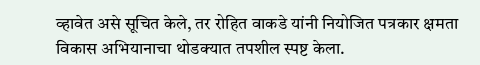व्हावेत असे सूचित केले, तर रोहित वाकडे यांनी नियोजित पत्रकार क्षमता विकास अभियानाचा थोडक्यात तपशील स्पष्ट केला.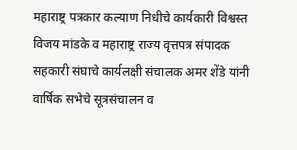महाराष्ट्र पत्रकार कल्याण निधीचे कार्यकारी विश्वस्त विजय मांडके व महाराष्ट्र राज्य वृत्तपत्र संपादक सहकारी संघाचे कार्यलक्षी संचालक अमर शेंडे यांनी वार्षिक सभेचे सूत्रसंचालन व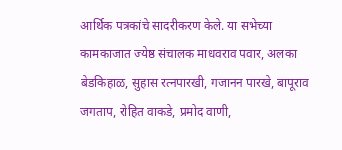आर्थिक पत्रकांचे सादरीकरण केले. या सभेच्या कामकाजात ज्येष्ठ संचालक माधवराव पवार, अलका बेडकिहाळ, सुहास रत्नपारखी, गजानन पारखे, बापूराव जगताप, रोहित वाकडे, प्रमोद वाणी,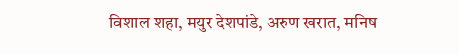विशाल शहा, मयुर देशपांडे, अरुण खरात, मनिष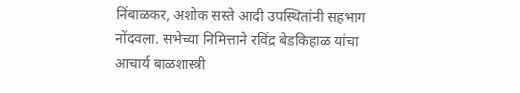निंबाळकर, अशोक सस्ते आदी उपस्थितांनी सहभाग नोंदवला. सभेच्या निमित्ताने रविंद्र बेडकिहाळ यांचा आचार्य बाळशास्त्री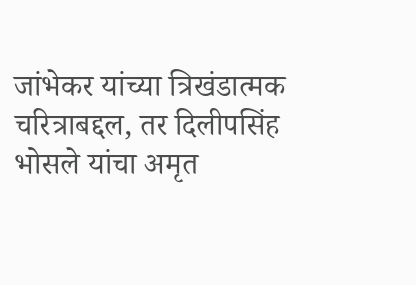जांभेकर यांच्या त्रिखंडात्मक चरित्राबद्दल, तर दिलीपसिंह भोसले यांचा अमृत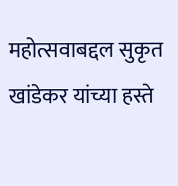महोत्सवाबद्दल सुकृत खांडेकर यांच्या हस्ते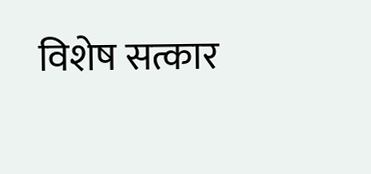विशेष सत्कार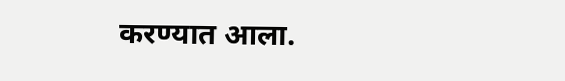करण्यात आला.